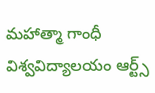మహాత్మా గాంధీ విశ్వవిద్యాలయం ఆర్ట్స్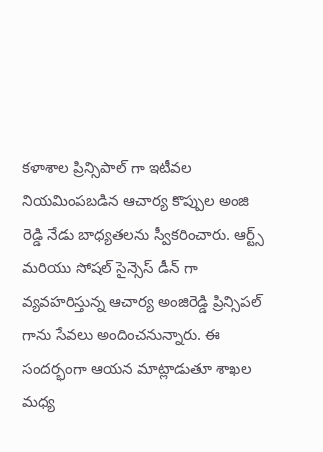కళాశాల ప్రిన్సిపాల్ గా ఇటీవల నియమింపబడిన ఆచార్య కొప్పుల అంజి రెడ్డి నేడు బాధ్యతలను స్వీకరించారు. ఆర్ట్స్ మరియు సోషల్ సైన్సెస్ డీన్ గా వ్యవహరిస్తున్న ఆచార్య అంజిరెడ్డి ప్రిన్సిపల్ గాను సేవలు అందించనున్నారు. ఈ సందర్భంగా ఆయన మాట్లాడుతూ శాఖల మధ్య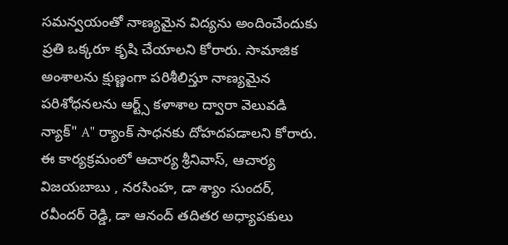సమన్వయంతో నాణ్యమైన విద్యను అందించేందుకు ప్రతి ఒక్కరూ కృషి చేయాలని కోరారు. సామాజిక అంశాలను క్షుణ్ణంగా పరిశీలిస్తూ నాణ్యమైన పరిశోధనలను ఆర్ట్స్ కళాశాల ద్వారా వెలువడి న్యాక్" A" ర్యాంక్ సాధనకు దోహదపడాలని కోరారు. ఈ కార్యక్రమంలో ఆచార్య శ్రీనివాస్, ఆచార్య విజయబాబు , నరసింహ, డా శ్యాం సుందర్, రవీందర్ రెడ్డి, డా ఆనంద్ తదితర అధ్యాపకులు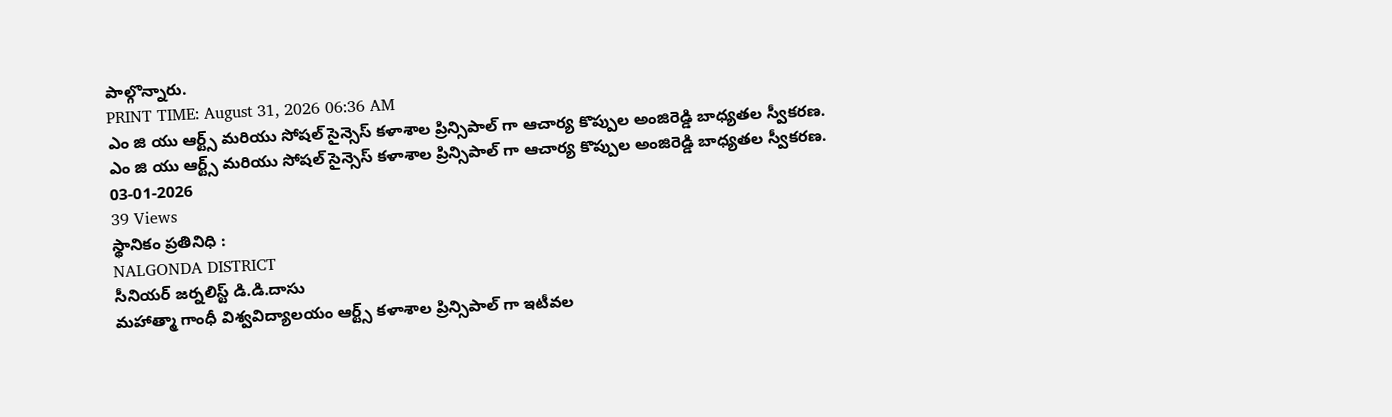పాల్గొన్నారు.
PRINT TIME: August 31, 2026 06:36 AM
ఎం జి యు ఆర్ట్స్ మరియు సోషల్ సైన్సెస్ కళాశాల ప్రిన్సిపాల్ గా ఆచార్య కొప్పుల అంజిరెడ్డి బాధ్యతల స్వీకరణ.
ఎం జి యు ఆర్ట్స్ మరియు సోషల్ సైన్సెస్ కళాశాల ప్రిన్సిపాల్ గా ఆచార్య కొప్పుల అంజిరెడ్డి బాధ్యతల స్వీకరణ.
03-01-2026
39 Views
స్థానికం ప్రతినిధి :
NALGONDA DISTRICT
సీనియర్ జర్నలిస్ట్ డి.డి.దాసు
మహాత్మా గాంధీ విశ్వవిద్యాలయం ఆర్ట్స్ కళాశాల ప్రిన్సిపాల్ గా ఇటీవల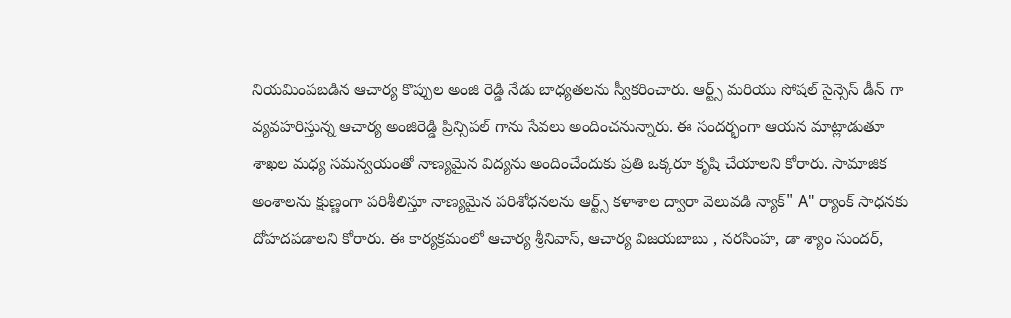నియమింపబడిన ఆచార్య కొప్పుల అంజి రెడ్డి నేడు బాధ్యతలను స్వీకరించారు. ఆర్ట్స్ మరియు సోషల్ సైన్సెస్ డీన్ గా వ్యవహరిస్తున్న ఆచార్య అంజిరెడ్డి ప్రిన్సిపల్ గాను సేవలు అందించనున్నారు. ఈ సందర్భంగా ఆయన మాట్లాడుతూ శాఖల మధ్య సమన్వయంతో నాణ్యమైన విద్యను అందించేందుకు ప్రతి ఒక్కరూ కృషి చేయాలని కోరారు. సామాజిక అంశాలను క్షుణ్ణంగా పరిశీలిస్తూ నాణ్యమైన పరిశోధనలను ఆర్ట్స్ కళాశాల ద్వారా వెలువడి న్యాక్" A" ర్యాంక్ సాధనకు దోహదపడాలని కోరారు. ఈ కార్యక్రమంలో ఆచార్య శ్రీనివాస్, ఆచార్య విజయబాబు , నరసింహ, డా శ్యాం సుందర్,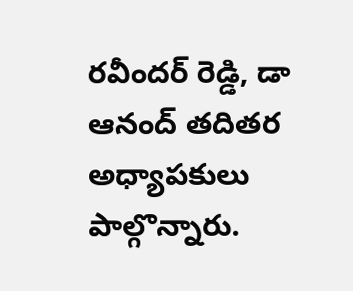రవీందర్ రెడ్డి, డా ఆనంద్ తదితర అధ్యాపకులు పాల్గొన్నారు.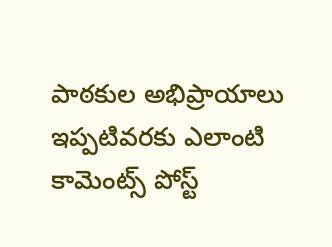పాఠకుల అభిప్రాయాలు
ఇప్పటివరకు ఎలాంటి కామెంట్స్ పోస్ట్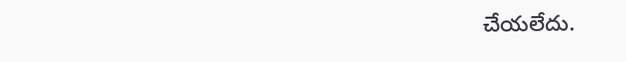చేయలేదు.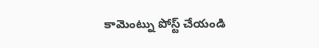కామెంట్ను పోస్ట్ చేయండి